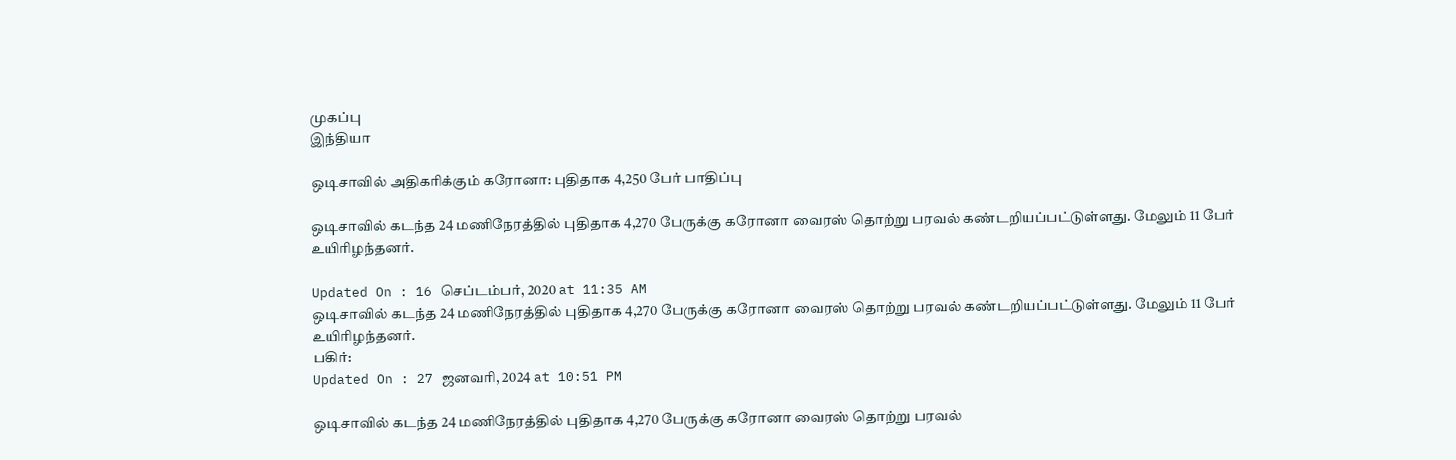முகப்பு
இந்தியா

ஒடிசாவில் அதிகரிக்கும் கரோனா: புதிதாக 4,250 பேர் பாதிப்பு

ஒடிசாவில் கடந்த 24 மணிநேரத்தில் புதிதாக 4,270 பேருக்கு கரோனா வைரஸ் தொற்று பரவல் கண்டறியப்பட்டுள்ளது. மேலும் 11 பேர் உயிரிழந்தனர்.

Updated On : 16 செப்டம்பர், 2020 at 11:35 AM
ஒடிசாவில் கடந்த 24 மணிநேரத்தில் புதிதாக 4,270 பேருக்கு கரோனா வைரஸ் தொற்று பரவல் கண்டறியப்பட்டுள்ளது. மேலும் 11 பேர் உயிரிழந்தனர்.
பகிர்:
Updated On : 27 ஜனவரி, 2024 at 10:51 PM

ஒடிசாவில் கடந்த 24 மணிநேரத்தில் புதிதாக 4,270 பேருக்கு கரோனா வைரஸ் தொற்று பரவல்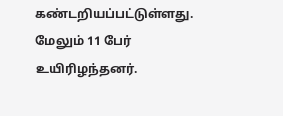கண்டறியப்பட்டுள்ளது. மேலும் 11 பேர் உயிரிழந்தனர்.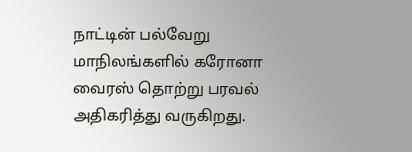நாட்டின் பல்வேறு மாநிலங்களில் கரோனா வைரஸ் தொற்று பரவல் அதிகரித்து வருகிறது.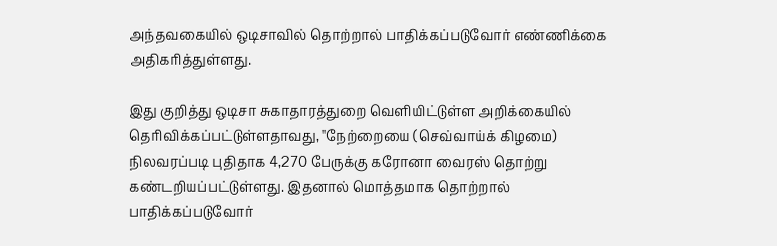அந்தவகையில் ஒடிசாவில் தொற்றால் பாதிக்கப்படுவோர் எண்ணிக்கை அதிகரித்துள்ளது.

இது குறித்து ஒடிசா சுகாதாரத்துறை வெளியிட்டுள்ள அறிக்கையில் தெரிவிக்கப்பட்டுள்ளதாவது, ''நேற்றையை (செவ்வாய்க் கிழமை) நிலவரப்படி புதிதாக 4,270 பேருக்கு கரோனா வைரஸ் தொற்று கண்டறியப்பட்டுள்ளது. இதனால் மொத்தமாக தொற்றால் பாதிக்கப்படுவோர்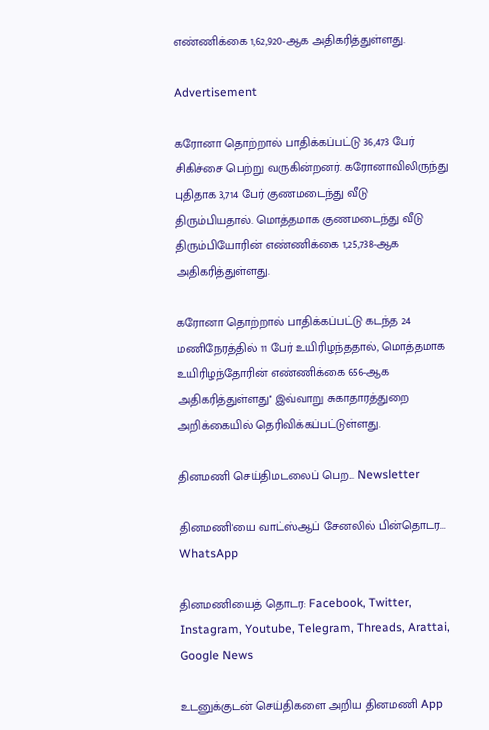எண்ணிக்கை 1,62,920-ஆக அதிகரித்துள்ளது.

Advertisement

கரோனா தொற்றால் பாதிக்கப்பட்டு 36,473 பேர் சிகிச்சை பெற்று வருகின்றனர். கரோனாவிலிருந்து புதிதாக 3,714 பேர் குணமடைந்து வீடு திரும்பியதால். மொத்தமாக குணமடைந்து வீடு திரும்பியோரின் எண்ணிக்கை 1,25,738-ஆக அதிகரித்துள்ளது.

கரோனா தொற்றால் பாதிக்கப்பட்டு கடந்த 24 மணிநேரத்தில் 11 பேர் உயிரிழந்ததால், மொத்தமாக உயிரிழந்தோரின் எண்ணிக்கை 656-ஆக அதிகரித்துள்ளது'' இவ்வாறு சுகாதாரத்துறை அறிக்கையில் தெரிவிக்கப்பட்டுள்ளது.

தினமணி செய்திமடலைப் பெற... Newsletter

தினமணி'யை வாட்ஸ்ஆப் சேனலில் பின்தொடர... WhatsApp

தினமணியைத் தொடர: Facebook, Twitter, Instagram, Youtube, Telegram, Threads, Arattai, Google News

உடனுக்குடன் செய்திகளை அறிய தினமணி App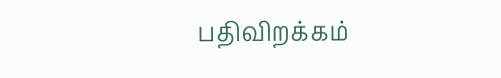பதிவிறக்கம்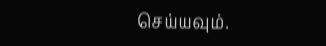செய்யவும்.